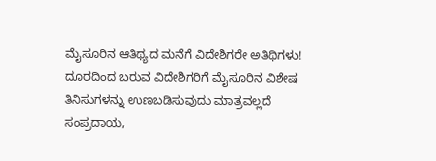ಮೈಸೂರಿನ ಆತಿಥ್ಯದ ಮನೆಗೆ ವಿದೇಶಿಗರೇ ಅತಿಥಿಗಳು!
ದೂರದಿಂದ ಬರುವ ವಿದೇಶಿಗರಿಗೆ ಮೈಸೂರಿನ ವಿಶೇಷ ತಿನಿಸುಗಳನ್ನು ಉಣಬಡಿಸುವುದು ಮಾತ್ರವಲ್ಲದೆ ಸಂಪ್ರದಾಯ,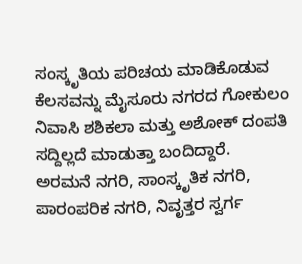ಸಂಸ್ಕೃತಿಯ ಪರಿಚಯ ಮಾಡಿಕೊಡುವ ಕೆಲಸವನ್ನು ಮೈಸೂರು ನಗರದ ಗೋಕುಲಂ ನಿವಾಸಿ ಶಶಿಕಲಾ ಮತ್ತು ಅಶೋಕ್ ದಂಪತಿ ಸದ್ದಿಲ್ಲದೆ ಮಾಡುತ್ತಾ ಬಂದಿದ್ದಾರೆ.
ಅರಮನೆ ನಗರಿ, ಸಾಂಸ್ಕೃತಿಕ ನಗರಿ, ಪಾರಂಪರಿಕ ನಗರಿ, ನಿವೃತ್ತರ ಸ್ವರ್ಗ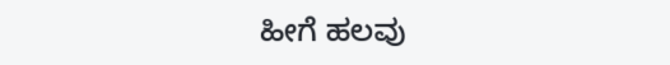ಹೀಗೆ ಹಲವು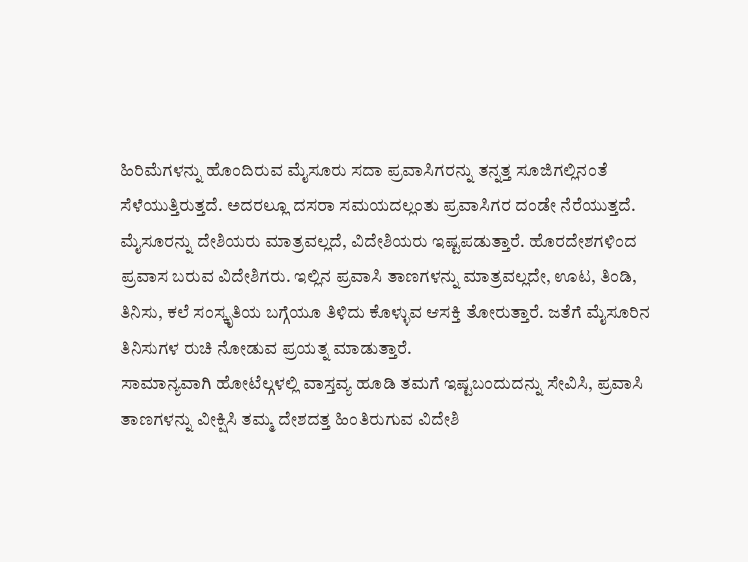ಹಿರಿಮೆಗಳನ್ನು ಹೊಂದಿರುವ ಮೈಸೂರು ಸದಾ ಪ್ರವಾಸಿಗರನ್ನು ತನ್ನತ್ತ ಸೂಜಿಗಲ್ಲಿನಂತೆ ಸೆಳೆಯುತ್ತಿರುತ್ತದೆ. ಅದರಲ್ಲೂ ದಸರಾ ಸಮಯದಲ್ಲಂತು ಪ್ರವಾಸಿಗರ ದಂಡೇ ನೆರೆಯುತ್ತದೆ.
ಮೈಸೂರನ್ನು ದೇಶಿಯರು ಮಾತ್ರವಲ್ಲದೆ, ವಿದೇಶಿಯರು ಇಷ್ಟಪಡುತ್ತಾರೆ. ಹೊರದೇಶಗಳಿಂದ ಪ್ರವಾಸ ಬರುವ ವಿದೇಶಿಗರು. ಇಲ್ಲಿನ ಪ್ರವಾಸಿ ತಾಣಗಳನ್ನು ಮಾತ್ರವಲ್ಲದೇ, ಊಟ, ತಿಂಡಿ, ತಿನಿಸು, ಕಲೆ ಸಂಸ್ಕೃತಿಯ ಬಗ್ಗೆಯೂ ತಿಳಿದು ಕೊಳ್ಳುವ ಆಸಕ್ತಿ ತೋರುತ್ತಾರೆ. ಜತೆಗೆ ಮೈಸೂರಿನ ತಿನಿಸುಗಳ ರುಚಿ ನೋಡುವ ಪ್ರಯತ್ನ ಮಾಡುತ್ತಾರೆ.
ಸಾಮಾನ್ಯವಾಗಿ ಹೋಟೆಲ್ಗಳಲ್ಲಿ ವಾಸ್ತವ್ಯ ಹೂಡಿ ತಮಗೆ ಇಷ್ಟಬಂದುದನ್ನು ಸೇವಿಸಿ, ಪ್ರವಾಸಿ ತಾಣಗಳನ್ನು ವೀಕ್ಷಿಸಿ ತಮ್ಮ ದೇಶದತ್ತ ಹಿಂತಿರುಗುವ ವಿದೇಶಿ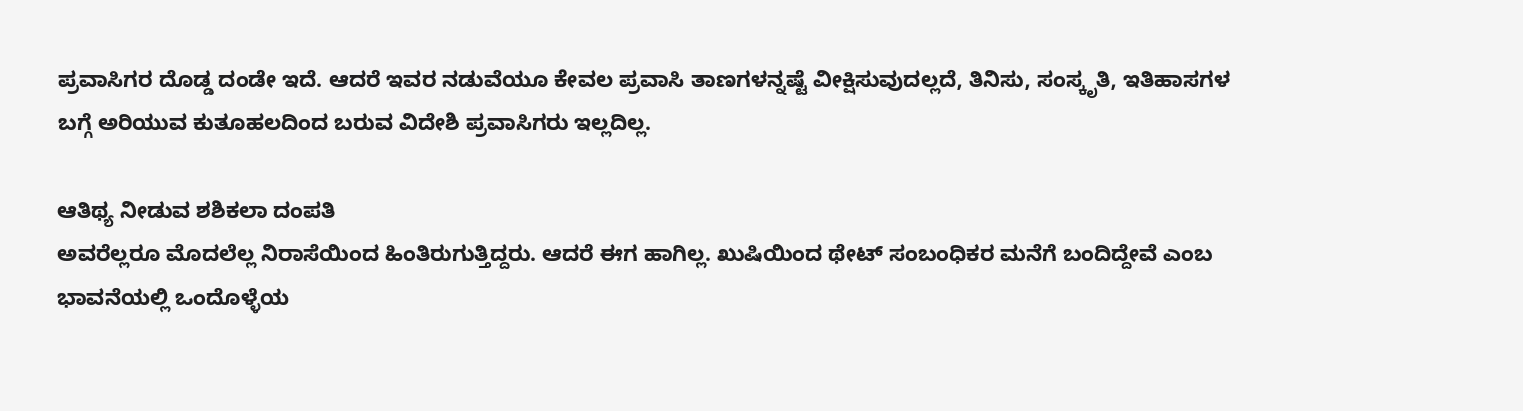ಪ್ರವಾಸಿಗರ ದೊಡ್ಡ ದಂಡೇ ಇದೆ. ಆದರೆ ಇವರ ನಡುವೆಯೂ ಕೇವಲ ಪ್ರವಾಸಿ ತಾಣಗಳನ್ನಷ್ಟೆ ವೀಕ್ಷಿಸುವುದಲ್ಲದೆ, ತಿನಿಸು, ಸಂಸ್ಕೃತಿ, ಇತಿಹಾಸಗಳ ಬಗ್ಗೆ ಅರಿಯುವ ಕುತೂಹಲದಿಂದ ಬರುವ ವಿದೇಶಿ ಪ್ರವಾಸಿಗರು ಇಲ್ಲದಿಲ್ಲ.

ಆತಿಥ್ಯ ನೀಡುವ ಶಶಿಕಲಾ ದಂಪತಿ
ಅವರೆಲ್ಲರೂ ಮೊದಲೆಲ್ಲ ನಿರಾಸೆಯಿಂದ ಹಿಂತಿರುಗುತ್ತಿದ್ದರು. ಆದರೆ ಈಗ ಹಾಗಿಲ್ಲ. ಖುಷಿಯಿಂದ ಥೇಟ್ ಸಂಬಂಧಿಕರ ಮನೆಗೆ ಬಂದಿದ್ದೇವೆ ಎಂಬ ಭಾವನೆಯಲ್ಲಿ ಒಂದೊಳ್ಳೆಯ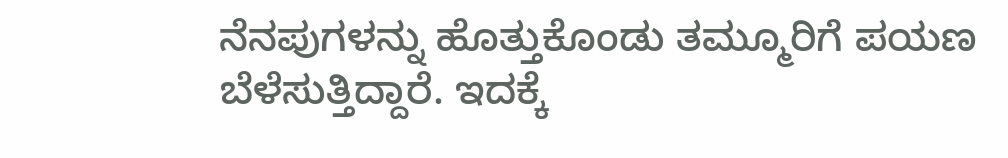ನೆನಪುಗಳನ್ನು ಹೊತ್ತುಕೊಂಡು ತಮ್ಮೂರಿಗೆ ಪಯಣ ಬೆಳೆಸುತ್ತಿದ್ದಾರೆ. ಇದಕ್ಕೆ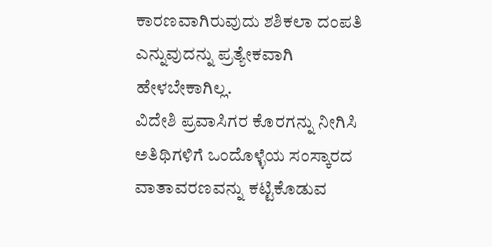ಕಾರಣವಾಗಿರುವುದು ಶಶಿಕಲಾ ದಂಪತಿ ಎನ್ನುವುದನ್ನು ಪ್ರತ್ಯೇಕವಾಗಿ ಹೇಳಬೇಕಾಗಿಲ್ಲ.
ವಿದೇಶಿ ಪ್ರವಾಸಿಗರ ಕೊರಗನ್ನು ನೀಗಿಸಿ ಅತಿಥಿಗಳಿಗೆ ಒಂದೊಳ್ಳೆಯ ಸಂಸ್ಕಾರದ ವಾತಾವರಣವನ್ನು ಕಟ್ಟಿಕೊಡುವ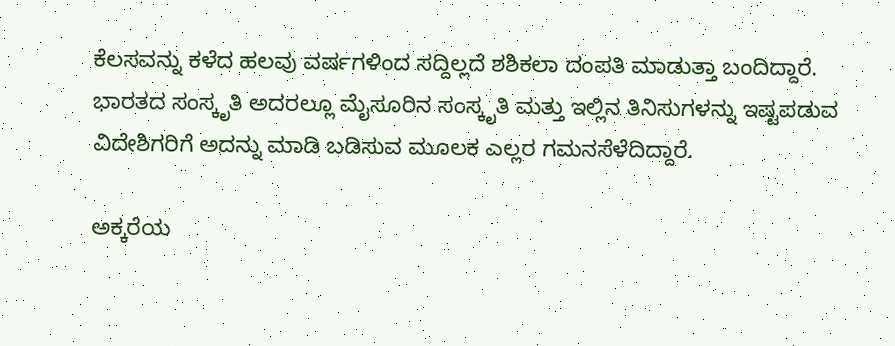ಕೆಲಸವನ್ನು ಕಳೆದ ಹಲವು ವರ್ಷಗಳಿಂದ ಸದ್ದಿಲ್ಲದೆ ಶಶಿಕಲಾ ದಂಪತಿ ಮಾಡುತ್ತಾ ಬಂದಿದ್ದಾರೆ. ಭಾರತದ ಸಂಸ್ಕೃತಿ ಅದರಲ್ಲೂ ಮೈಸೂರಿನ ಸಂಸ್ಕೃತಿ ಮತ್ತು ಇಲ್ಲಿನ ತಿನಿಸುಗಳನ್ನು ಇಷ್ಟಪಡುವ ವಿದೇಶಿಗರಿಗೆ ಅದನ್ನು ಮಾಡಿ ಬಡಿಸುವ ಮೂಲಕ ಎಲ್ಲರ ಗಮನಸೆಳೆದಿದ್ದಾರೆ.

ಅಕ್ಕರೆಯ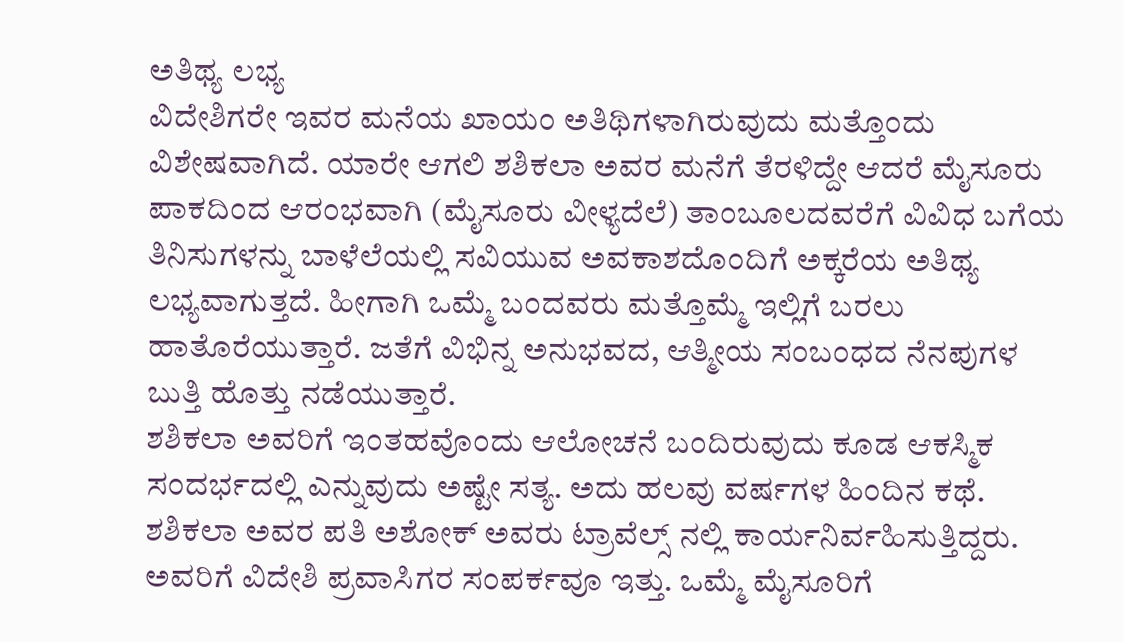ಅತಿಥ್ಯ ಲಭ್ಯ
ವಿದೇಶಿಗರೇ ಇವರ ಮನೆಯ ಖಾಯಂ ಅತಿಥಿಗಳಾಗಿರುವುದು ಮತ್ತೊಂದು ವಿಶೇಷವಾಗಿದೆ. ಯಾರೇ ಆಗಲಿ ಶಶಿಕಲಾ ಅವರ ಮನೆಗೆ ತೆರಳಿದ್ದೇ ಆದರೆ ಮೈಸೂರು ಪಾಕದಿಂದ ಆರಂಭವಾಗಿ (ಮೈಸೂರು ವೀಳ್ಯದೆಲೆ) ತಾಂಬೂಲದವರೆಗೆ ವಿವಿಧ ಬಗೆಯ ತಿನಿಸುಗಳನ್ನು ಬಾಳೆಲೆಯಲ್ಲಿ ಸವಿಯುವ ಅವಕಾಶದೊಂದಿಗೆ ಅಕ್ಕರೆಯ ಅತಿಥ್ಯ ಲಭ್ಯವಾಗುತ್ತದೆ. ಹೀಗಾಗಿ ಒಮ್ಮೆ ಬಂದವರು ಮತ್ತೊಮ್ಮೆ ಇಲ್ಲಿಗೆ ಬರಲು ಹಾತೊರೆಯುತ್ತಾರೆ. ಜತೆಗೆ ವಿಭಿನ್ನ ಅನುಭವದ, ಆತ್ಮೀಯ ಸಂಬಂಧದ ನೆನಪುಗಳ ಬುತ್ತಿ ಹೊತ್ತು ನಡೆಯುತ್ತಾರೆ.
ಶಶಿಕಲಾ ಅವರಿಗೆ ಇಂತಹವೊಂದು ಆಲೋಚನೆ ಬಂದಿರುವುದು ಕೂಡ ಆಕಸ್ಮಿಕ ಸಂದರ್ಭದಲ್ಲಿ ಎನ್ನುವುದು ಅಷ್ಟೇ ಸತ್ಯ. ಅದು ಹಲವು ವರ್ಷಗಳ ಹಿಂದಿನ ಕಥೆ. ಶಶಿಕಲಾ ಅವರ ಪತಿ ಅಶೋಕ್ ಅವರು ಟ್ರಾವೆಲ್ಸ್ ನಲ್ಲಿ ಕಾರ್ಯನಿರ್ವಹಿಸುತ್ತಿದ್ದರು. ಅವರಿಗೆ ವಿದೇಶಿ ಪ್ರವಾಸಿಗರ ಸಂಪರ್ಕವೂ ಇತ್ತು. ಒಮ್ಮೆ ಮೈಸೂರಿಗೆ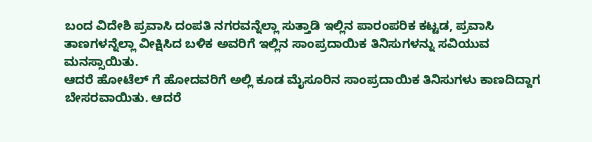ಬಂದ ವಿದೇಶಿ ಪ್ರವಾಸಿ ದಂಪತಿ ನಗರವನ್ನೆಲ್ಲಾ ಸುತ್ತಾಡಿ ಇಲ್ಲಿನ ಪಾರಂಪರಿಕ ಕಟ್ಟಡ, ಪ್ರವಾಸಿ ತಾಣಗಳನ್ನೆಲ್ಲಾ ವೀಕ್ಷಿಸಿದ ಬಳಿಕ ಅವರಿಗೆ ಇಲ್ಲಿನ ಸಾಂಪ್ರದಾಯಿಕ ತಿನಿಸುಗಳನ್ನು ಸವಿಯುವ ಮನಸ್ಸಾಯಿತು.
ಆದರೆ ಹೋಟೆಲ್ ಗೆ ಹೋದವರಿಗೆ ಅಲ್ಲಿ ಕೂಡ ಮೈಸೂರಿನ ಸಾಂಪ್ರದಾಯಿಕ ತಿನಿಸುಗಳು ಕಾಣದಿದ್ದಾಗ ಬೇಸರವಾಯಿತು. ಆದರೆ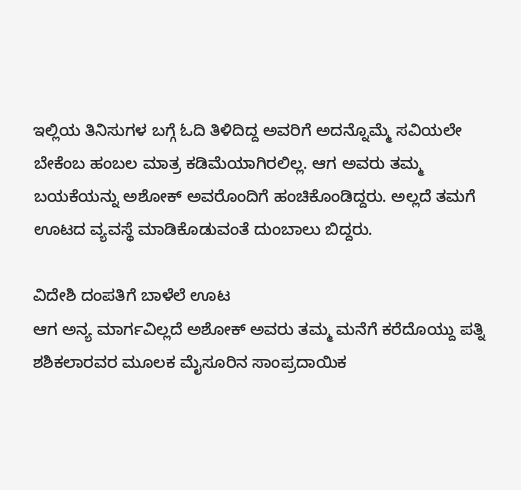ಇಲ್ಲಿಯ ತಿನಿಸುಗಳ ಬಗ್ಗೆ ಓದಿ ತಿಳಿದಿದ್ದ ಅವರಿಗೆ ಅದನ್ನೊಮ್ಮೆ ಸವಿಯಲೇ ಬೇಕೆಂಬ ಹಂಬಲ ಮಾತ್ರ ಕಡಿಮೆಯಾಗಿರಲಿಲ್ಲ. ಆಗ ಅವರು ತಮ್ಮ ಬಯಕೆಯನ್ನು ಅಶೋಕ್ ಅವರೊಂದಿಗೆ ಹಂಚಿಕೊಂಡಿದ್ದರು. ಅಲ್ಲದೆ ತಮಗೆ ಊಟದ ವ್ಯವಸ್ಥೆ ಮಾಡಿಕೊಡುವಂತೆ ದುಂಬಾಲು ಬಿದ್ದರು.

ವಿದೇಶಿ ದಂಪತಿಗೆ ಬಾಳೆಲೆ ಊಟ
ಆಗ ಅನ್ಯ ಮಾರ್ಗವಿಲ್ಲದೆ ಅಶೋಕ್ ಅವರು ತಮ್ಮ ಮನೆಗೆ ಕರೆದೊಯ್ದು ಪತ್ನಿ ಶಶಿಕಲಾರವರ ಮೂಲಕ ಮೈಸೂರಿನ ಸಾಂಪ್ರದಾಯಿಕ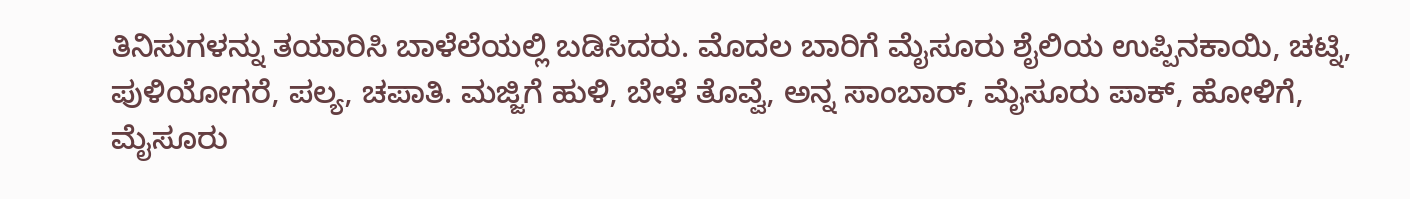ತಿನಿಸುಗಳನ್ನು ತಯಾರಿಸಿ ಬಾಳೆಲೆಯಲ್ಲಿ ಬಡಿಸಿದರು. ಮೊದಲ ಬಾರಿಗೆ ಮೈಸೂರು ಶೈಲಿಯ ಉಪ್ಪಿನಕಾಯಿ, ಚಟ್ನಿ, ಪುಳಿಯೋಗರೆ, ಪಲ್ಯ, ಚಪಾತಿ. ಮಜ್ಜಿಗೆ ಹುಳಿ, ಬೇಳೆ ತೊವ್ವೆ, ಅನ್ನ ಸಾಂಬಾರ್, ಮೈಸೂರು ಪಾಕ್, ಹೋಳಿಗೆ, ಮೈಸೂರು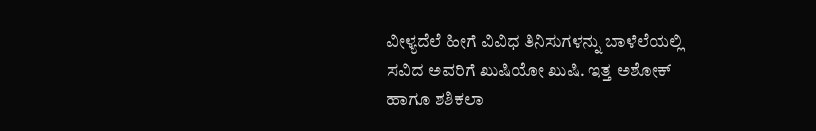ವೀಳ್ಯದೆಲೆ ಹೀಗೆ ವಿವಿಧ ತಿನಿಸುಗಳನ್ನು ಬಾಳೆಲೆಯಲ್ಲಿ ಸವಿದ ಅವರಿಗೆ ಖುಷಿಯೋ ಖುಷಿ. ಇತ್ತ ಅಶೋಕ್ ಹಾಗೂ ಶಶಿಕಲಾ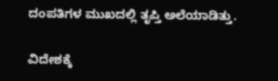ದಂಪತಿಗಳ ಮುಖದಲ್ಲಿ ತೃಪ್ತಿ ಅಲೆಯಾಡಿತ್ತು.

ವಿದೇಶಕ್ಕೆ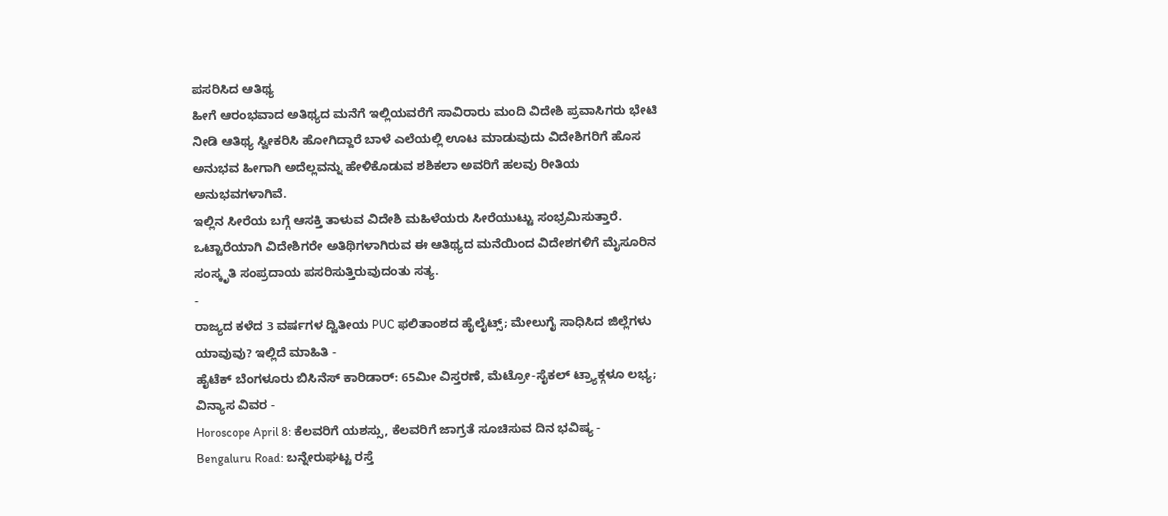ಪಸರಿಸಿದ ಆತಿಥ್ಯ
ಹೀಗೆ ಆರಂಭವಾದ ಅತಿಥ್ಯದ ಮನೆಗೆ ಇಲ್ಲಿಯವರೆಗೆ ಸಾವಿರಾರು ಮಂದಿ ವಿದೇಶಿ ಪ್ರವಾಸಿಗರು ಭೇಟಿ ನೀಡಿ ಆತಿಥ್ಯ ಸ್ವೀಕರಿಸಿ ಹೋಗಿದ್ದಾರೆ ಬಾಳೆ ಎಲೆಯಲ್ಲಿ ಊಟ ಮಾಡುವುದು ವಿದೇಶಿಗರಿಗೆ ಹೊಸ ಅನುಭವ ಹೀಗಾಗಿ ಅದೆಲ್ಲವನ್ನು ಹೇಳಿಕೊಡುವ ಶಶಿಕಲಾ ಅವರಿಗೆ ಹಲವು ರೀತಿಯ ಅನುಭವಗಳಾಗಿವೆ.
ಇಲ್ಲಿನ ಸೀರೆಯ ಬಗ್ಗೆ ಆಸಕ್ತಿ ತಾಳುವ ವಿದೇಶಿ ಮಹಿಳೆಯರು ಸೀರೆಯುಟ್ಟು ಸಂಭ್ರಮಿಸುತ್ತಾರೆ. ಒಟ್ಟಾರೆಯಾಗಿ ವಿದೇಶಿಗರೇ ಅತಿಥಿಗಳಾಗಿರುವ ಈ ಆತಿಥ್ಯದ ಮನೆಯಿಂದ ವಿದೇಶಗಳಿಗೆ ಮೈಸೂರಿನ ಸಂಸ್ಕೃತಿ ಸಂಪ್ರದಾಯ ಪಸರಿಸುತ್ತಿರುವುದಂತು ಸತ್ಯ.
-
ರಾಜ್ಯದ ಕಳೆದ 3 ವರ್ಷಗಳ ದ್ವಿತೀಯ PUC ಫಲಿತಾಂಶದ ಹೈಲೈಟ್ಸ್; ಮೇಲುಗೈ ಸಾಧಿಸಿದ ಜಿಲ್ಲೆಗಳು ಯಾವುವು? ಇಲ್ಲಿದೆ ಮಾಹಿತಿ -
ಹೈಟೆಕ್ ಬೆಂಗಳೂರು ಬಿಸಿನೆಸ್ ಕಾರಿಡಾರ್: 65ಮೀ ವಿಸ್ತರಣೆ, ಮೆಟ್ರೋ-ಸೈಕಲ್ ಟ್ರ್ಯಾಕ್ಗಳೂ ಲಭ್ಯ; ವಿನ್ಯಾಸ ವಿವರ -
Horoscope April 8: ಕೆಲವರಿಗೆ ಯಶಸ್ಸು, ಕೆಲವರಿಗೆ ಜಾಗ್ರತೆ ಸೂಚಿಸುವ ದಿನ ಭವಿಷ್ಯ -
Bengaluru Road: ಬನ್ನೇರುಘಟ್ಟ ರಸ್ತೆ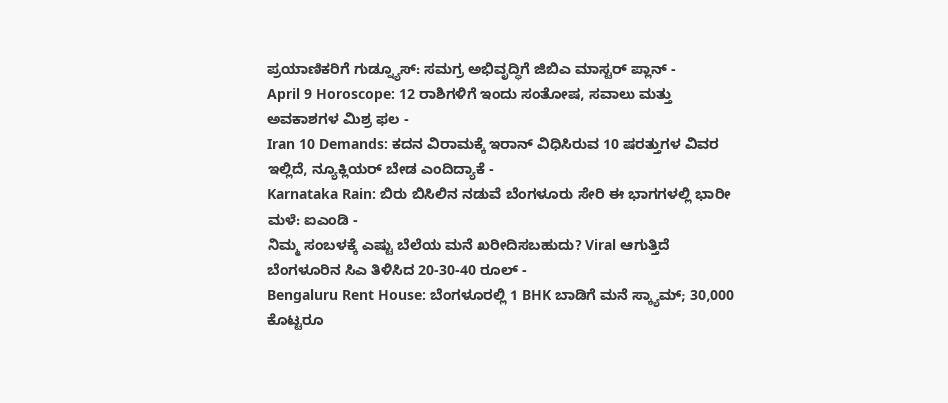ಪ್ರಯಾಣಿಕರಿಗೆ ಗುಡ್ನ್ಯೂಸ್: ಸಮಗ್ರ ಅಭಿವೃದ್ಧಿಗೆ ಜಿಬಿಎ ಮಾಸ್ಟರ್ ಪ್ಲಾನ್ -
April 9 Horoscope: 12 ರಾಶಿಗಳಿಗೆ ಇಂದು ಸಂತೋಷ, ಸವಾಲು ಮತ್ತು ಅವಕಾಶಗಳ ಮಿಶ್ರ ಫಲ -
Iran 10 Demands: ಕದನ ವಿರಾಮಕ್ಕೆ ಇರಾನ್ ವಿಧಿಸಿರುವ 10 ಷರತ್ತುಗಳ ವಿವರ ಇಲ್ಲಿದೆ, ನ್ಯೂಕ್ಲಿಯರ್ ಬೇಡ ಎಂದಿದ್ಯಾಕೆ -
Karnataka Rain: ಬಿರು ಬಿಸಿಲಿನ ನಡುವೆ ಬೆಂಗಳೂರು ಸೇರಿ ಈ ಭಾಗಗಳಲ್ಲಿ ಭಾರೀ ಮಳೆ: ಐಎಂಡಿ -
ನಿಮ್ಮ ಸಂಬಳಕ್ಕೆ ಎಷ್ಟು ಬೆಲೆಯ ಮನೆ ಖರೀದಿಸಬಹುದು? Viral ಆಗುತ್ತಿದೆ ಬೆಂಗಳೂರಿನ ಸಿಎ ತಿಳಿಸಿದ 20-30-40 ರೂಲ್ -
Bengaluru Rent House: ಬೆಂಗಳೂರಲ್ಲಿ 1 BHK ಬಾಡಿಗೆ ಮನೆ ಸ್ಕ್ಯಾಮ್; 30,000 ಕೊಟ್ಟರೂ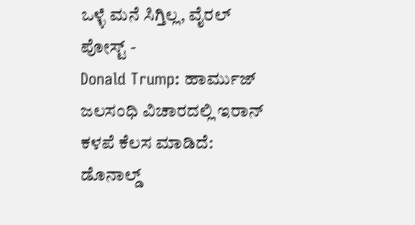ಒಳ್ಳೆ ಮನೆ ಸಿಗ್ತಿಲ್ಲ, ವೈರಲ್ ಪೋಸ್ಟ್ -
Donald Trump: ಹಾರ್ಮುಜ್ ಜಲಸಂಧಿ ವಿಚಾರದಲ್ಲಿ ಇರಾನ್ ಕಳಪೆ ಕೆಲಸ ಮಾಡಿದೆ: ಡೊನಾಲ್ಡ್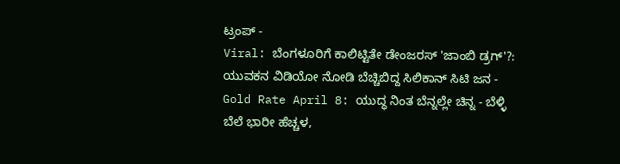ಟ್ರಂಪ್ -
Viral: ಬೆಂಗಳೂರಿಗೆ ಕಾಲಿಟ್ಟಿತೇ ಡೇಂಜರಸ್ 'ಜಾಂಬಿ ಡ್ರಗ್'?: ಯುವಕನ ವಿಡಿಯೋ ನೋಡಿ ಬೆಚ್ಚಿಬಿದ್ದ ಸಿಲಿಕಾನ್ ಸಿಟಿ ಜನ -
Gold Rate April 8: ಯುದ್ಧ ನಿಂತ ಬೆನ್ನಲ್ಲೇ ಚಿನ್ನ - ಬೆಳ್ಳಿ ಬೆಲೆ ಭಾರೀ ಹೆಚ್ಚಳ,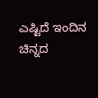ಎಷ್ಟಿದೆ ಇಂದಿನ ಚಿನ್ನದ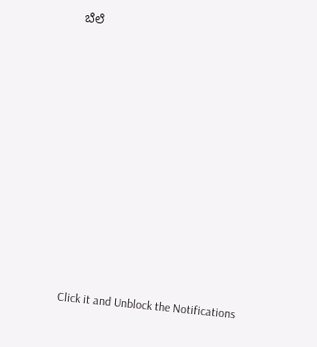ಬೆಲೆ












Click it and Unblock the Notifications